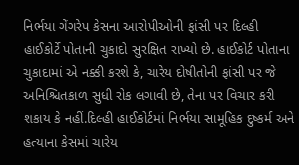નિર્ભયા ગેંગરેપ કેસના આરોપીઓની ફાંસી પર દિલ્હી હાઈકોર્ટે પોતાની ચુકાદો સુરક્ષિત રાખ્યો છે. હાઈકોર્ટ પોતાના ચુકાદામાં એ નક્કી કરશે કે, ચારેય દોષીતોની ફાંસી પર જે અનિશ્ચિતકાળ સુધી રોક લગાવી છે, તેના પર વિચાર કરી શકાય કે નહીં.દિલ્હી હાઈકોર્ટમાં નિર્ભયા સામૂહિક દુષ્કર્મ અને હત્યાના કેસમાં ચારેય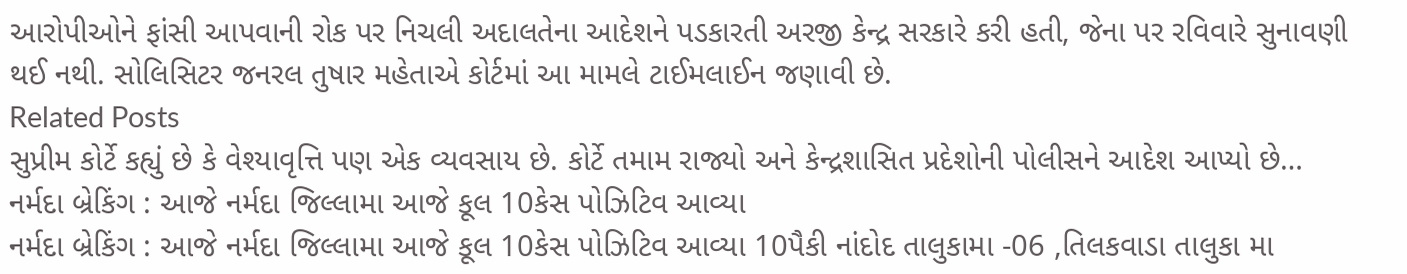આરોપીઓને ફાંસી આપવાની રોક પર નિચલી અદાલતેના આદેશને પડકારતી અરજી કેન્દ્ર સરકારે કરી હતી, જેના પર રવિવારે સુનાવણી થઈ નથી. સોલિસિટર જનરલ તુષાર મહેતાએ કોર્ટમાં આ મામલે ટાઈમલાઈન જણાવી છે.
Related Posts
સુપ્રીમ કોર્ટે કહ્યું છે કે વેશ્યાવૃત્તિ પણ એક વ્યવસાય છે. કોર્ટે તમામ રાજ્યો અને કેન્દ્રશાસિત પ્રદેશોની પોલીસને આદેશ આપ્યો છે…
નર્મદા બ્રેકિંગ : આજે નર્મદા જિલ્લામા આજે કૂલ 10કેસ પોઝિટિવ આવ્યા
નર્મદા બ્રેકિંગ : આજે નર્મદા જિલ્લામા આજે કૂલ 10કેસ પોઝિટિવ આવ્યા 10પૈકી નાંદોદ તાલુકામા -06 ,તિલકવાડા તાલુકા મા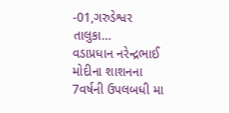-01,ગરુડેશ્વર તાલુકા…
વડાપ્રધાન નરેન્દ્રભાઈ મોદીના શાશનના 7વર્ષની ઉપલબધી મા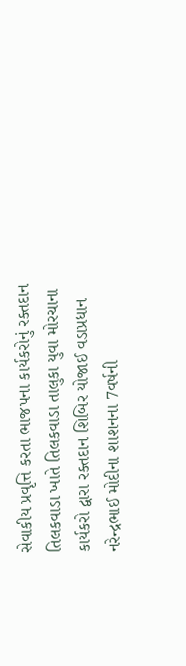સેવાકીય પ્રવૃત્તિ કરતા ભાજપના કાર્યકરોનું રક્તદાન
તિલકવાડા ખાતે તિલકવાડા તાલુકા યુવા મોરચાના કાર્યકરો દ્વારા રક્તદાન શિબિર યોજાઈ વડાપ્રધાન નરેન્દ્રભાઈ મોદીના શાશનના 7વર્ષની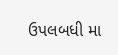ઉપલબધી મા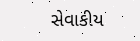સેવાકીય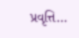પ્રવૃત્તિ…